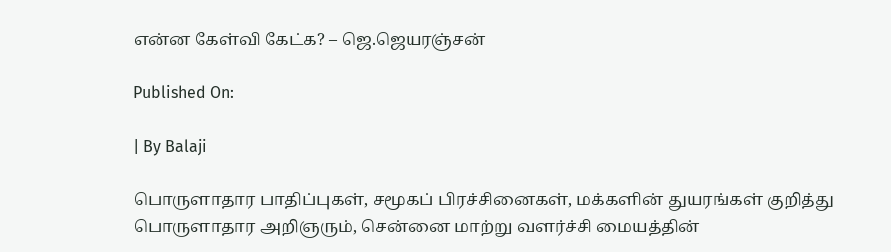என்ன கேள்வி கேட்க? – ஜெ.ஜெயரஞ்சன்

Published On:

| By Balaji

பொருளாதார பாதிப்புகள், சமூகப் பிரச்சினைகள், மக்களின் துயரங்கள் குறித்து பொருளாதார அறிஞரும், சென்னை மாற்று வளர்ச்சி மையத்தின்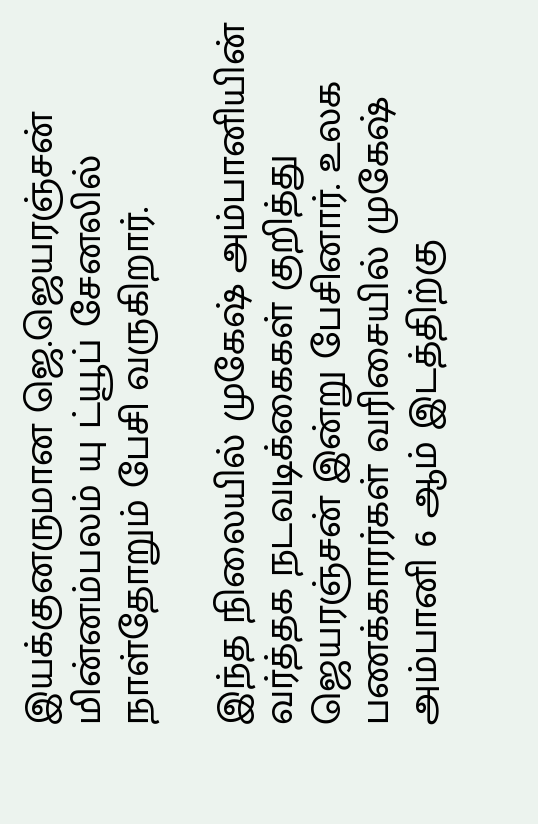இயக்குனருமான ஜெ.ஜெயரஞ்சன் மின்னம்பலம் யு ட்யூப் சேனலில் நாள்தோறும் பேசி வருகிறார்.

இந்த நிலையில் முகேஷ் அம்பானியின் வர்த்தக நடவடிக்கைகள் குறித்து ஜெயரஞ்சன் இன்று பேசினார். உலக பணக்காரர்கள் வரிசையில் முகேஷ் அம்பானி 6 ஆம் இடத்திற்கு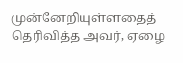முன்னேறியுள்ளதைத் தெரிவித்த அவர், ஏழை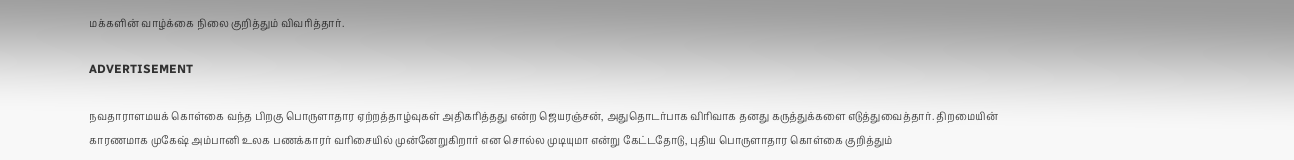மக்களின் வாழ்க்கை நிலை குறித்தும் விவரித்தார்.

ADVERTISEMENT

நவதாராளமயக் கொள்கை வந்த பிறகு பொருளாதார ஏற்றத்தாழ்வுகள் அதிகரித்தது என்ற ஜெயரஞ்சன், அதுதொடர்பாக விரிவாக தனது கருத்துக்களை எடுத்துவைத்தார். திறமையின் காரணமாக முகேஷ் அம்பானி உலக பணக்காரர் வரிசையில் முன்னேறுகிறார் என சொல்ல முடியுமா என்று கேட்டதோடு, புதிய பொருளாதார கொள்கை குறித்தும்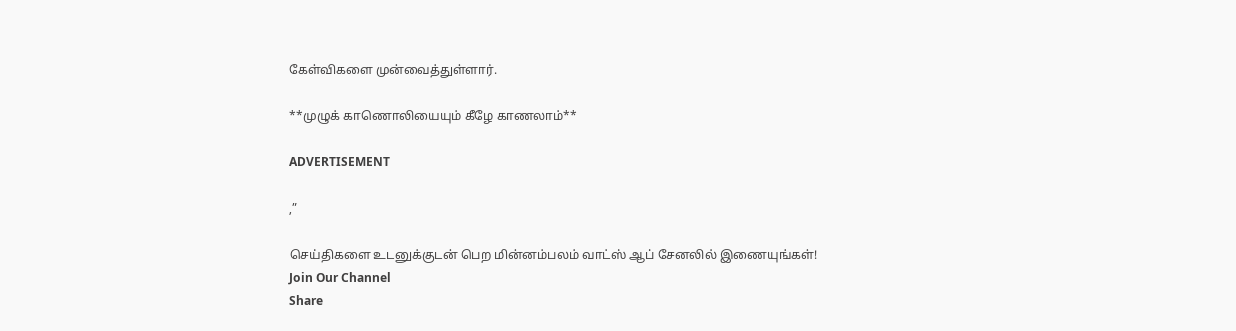கேள்விகளை முன்வைத்துள்ளார்.

**முழுக் காணொலியையும் கீழே காணலாம்**

ADVERTISEMENT

,”

செய்திகளை உடனுக்குடன் பெற மின்னம்பலம் வாட்ஸ் ஆப் சேனலில் இணையுங்கள்!
Join Our Channel
Share